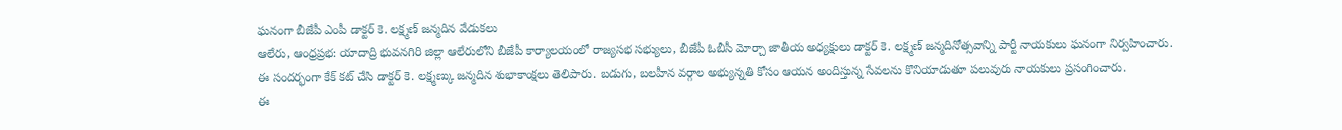ఘనంగా బీజేపీ ఎంపీ డాక్టర్ కె. లక్ష్మణ్ జన్మదిన వేడుకలు
ఆలేరు, ఆంధ్రప్రభ: యాదాద్రి భువనగిరి జిల్లా ఆలేరులోని బీజేపీ కార్యాలయంలో రాజ్యసభ సభ్యులు, బీజేపీ ఓబీసీ మోర్చా జాతీయ అధ్యక్షులు డాక్టర్ కె. లక్ష్మణ్ జన్మదినోత్సవాన్ని పార్టీ నాయకులు ఘనంగా నిర్వహించారు.
ఈ సందర్భంగా కేక్ కట్ చేసి డాక్టర్ కె. లక్ష్మణ్కు జన్మదిన శుభాకాంక్షలు తెలిపారు. బడుగు, బలహీన వర్గాల అభ్యున్నతి కోసం ఆయన అందిస్తున్న సేవలను కొనియాడుతూ పలువురు నాయకులు ప్రసంగించారు.
ఈ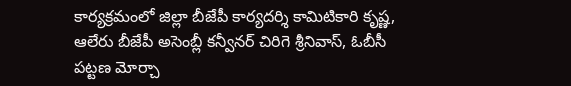కార్యక్రమంలో జిల్లా బీజేపీ కార్యదర్శి కామిటికారి కృష్ణ, ఆలేరు బీజేపీ అసెంబ్లీ కన్వీనర్ చిరిగె శ్రీనివాస్, ఓబీసీ పట్టణ మోర్చా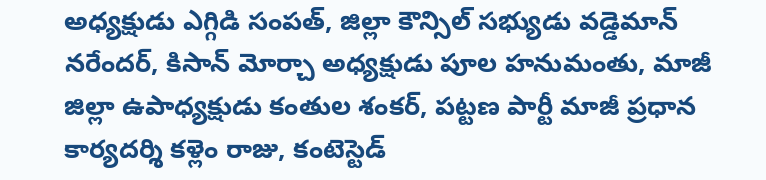అధ్యక్షుడు ఎగ్గిడి సంపత్, జిల్లా కౌన్సిల్ సభ్యుడు వడ్డెమాన్ నరేందర్, కిసాన్ మోర్చా అధ్యక్షుడు పూల హనుమంతు, మాజీ జిల్లా ఉపాధ్యక్షుడు కంతుల శంకర్, పట్టణ పార్టీ మాజీ ప్రధాన కార్యదర్శి కళ్లెం రాజు, కంటెస్టెడ్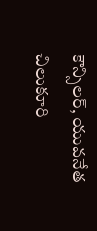కౌన్సిలర్, యువనేత చిలుకూరి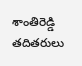శాంతిరెడ్డి తదితరులు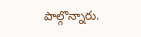పాల్గొన్నారు.